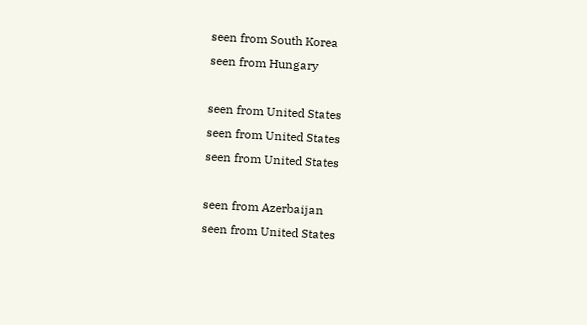seen from South Korea
seen from Hungary

seen from United States
seen from United States
seen from United States

seen from Azerbaijan
seen from United States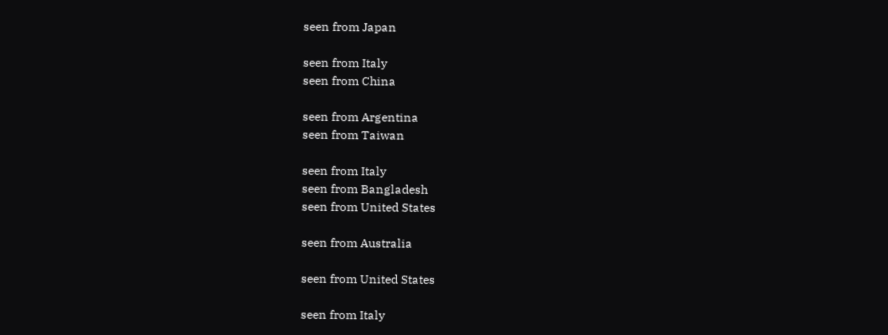seen from Japan

seen from Italy
seen from China

seen from Argentina
seen from Taiwan

seen from Italy
seen from Bangladesh
seen from United States

seen from Australia

seen from United States

seen from Italy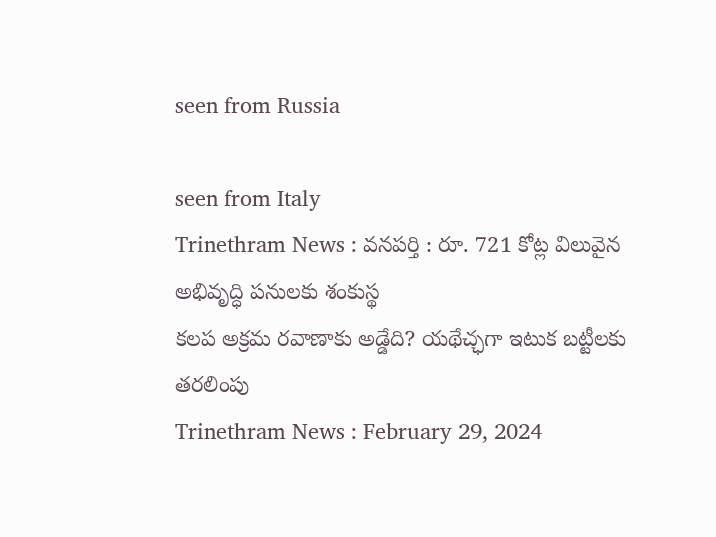seen from Russia

seen from Italy
Trinethram News : వనపర్తి : రూ. 721 కోట్ల విలువైన అభివృద్ధి పనులకు శంకుస్థ
కలప అక్రమ రవాణాకు అడ్డేది? యథేచ్ఛగా ఇటుక బట్టీలకు తరలింపు
Trinethram News : February 29, 2024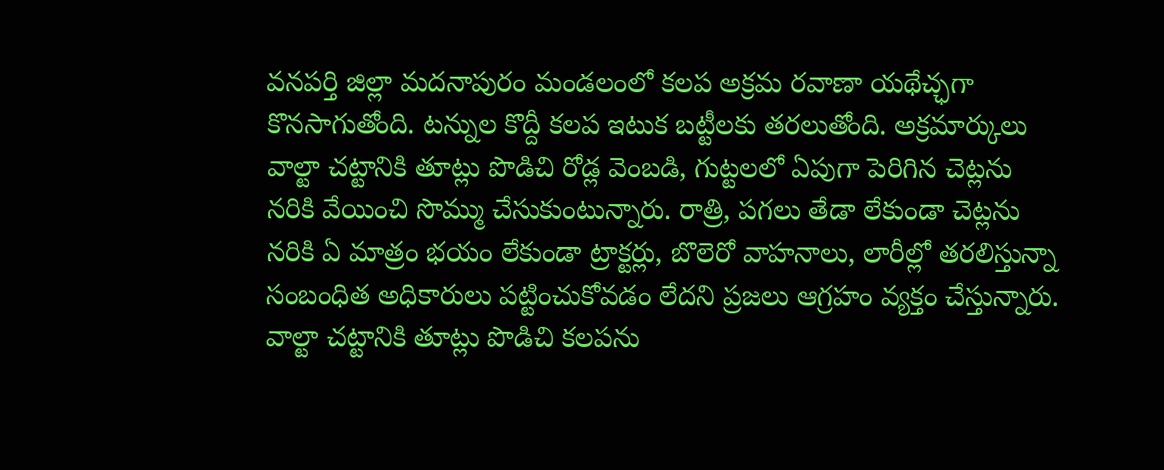వనపర్తి జిల్లా మదనాపురం మండలంలో కలప అక్రమ రవాణా యథేచ్ఛగా కొనసాగుతోంది. టన్నుల కొద్దీ కలప ఇటుక బట్టీలకు తరలుతోంది. అక్రమార్కులు వాల్టా చట్టానికి తూట్లు పొడిచి రోడ్ల వెంబడి, గుట్టలలో ఏపుగా పెరిగిన చెట్లను నరికి వేయించి సొమ్ము చేసుకుంటున్నారు. రాత్రి, పగలు తేడా లేకుండా చెట్లను నరికి ఏ మాత్రం భయం లేకుండా ట్రాక్టర్లు, బొలెరో వాహనాలు, లారీల్లో తరలిస్తున్నా సంబంధిత అధికారులు పట్టించుకోవడం లేదని ప్రజలు ఆగ్రహం వ్యక్తం చేస్తున్నారు. వాల్టా చట్టానికి తూట్లు పొడిచి కలపను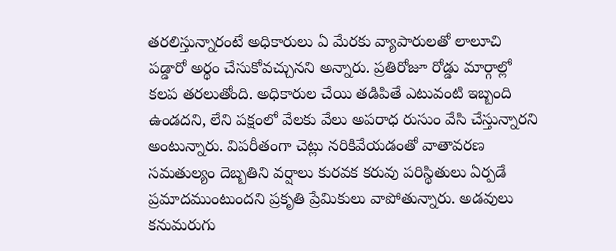తరలిస్తున్నారంటే అధికారులు ఏ మేరకు వ్యాపారులతో లాలూచి పడ్డారో అర్థం చేసుకోవచ్చునని అన్నారు. ప్రతిరోజూ రోడ్డు మార్గాల్లో కలప తరలుతోంది. అధికారుల చేయి తడిపితే ఎటువంటి ఇబ్బంది ఉండదని, లేని పక్షంలో వేలకు వేలు అపరాధ రుసుం వేసి చేస్తున్నారని అంటున్నారు. విపరీతంగా చెట్లు నరికివేయడంతో వాతావరణ సమతుల్యం దెబ్బతిని వర్షాలు కురవక కరువు పరిస్థితులు ఏర్పడే ప్రమాదముంటుందని ప్రకృతి ప్రేమికులు వాపోతున్నారు. అడవులు కనుమరుగు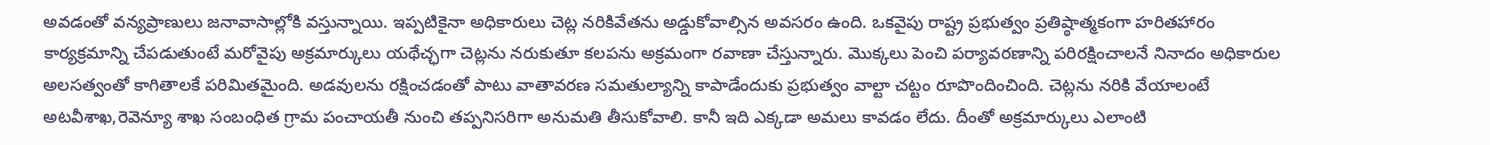అవడంతో వన్యప్రాణులు జనావాసాల్లోకి వస్తున్నాయి. ఇప్పటికైనా అధికారులు చెట్ల నరికివేతను అడ్డుకోవాల్సిన అవసరం ఉంది. ఒకవైపు రాష్ట్ర ప్రభుత్వం ప్రతిష్ఠాత్మకంగా హరితహారం కార్యక్రమాన్ని చేపడుతుంటే మరోవైపు అక్రమార్కులు యథేచ్ఛగా చెట్లను నరుకుతూ కలపను అక్రమంగా రవాణా చేస్తున్నారు. మొక్కలు పెంచి పర్యావరణాన్ని పరిరక్షించాలనే నినాదం అధికారుల అలసత్వంతో కాగితాలకే పరిమితమైంది. అడవులను రక్షించడంతో పాటు వాతావరణ సమతుల్యాన్ని కాపాడేందుకు ప్రభుత్వం వాల్టా చట్టం రూపొందించింది. చెట్లను నరికి వేయాలంటే అటవీశాఖ,రెవెన్యూ శాఖ సంబంధిత గ్రామ పంచాయతీ నుంచి తప్పనిసరిగా అనుమతి తీసుకోవాలి. కానీ ఇది ఎక్కడా అమలు కావడం లేదు. దీంతో అక్రమార్కులు ఎలాంటి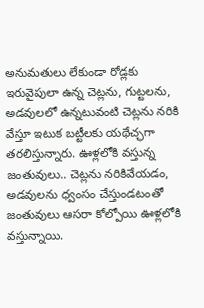అనుమతులు లేకుండా రోడ్లకు ఇరువైపులా ఉన్న చెట్లను, గుట్టలను, అడవులలో ఉన్నటువంటి చెట్లను నరికి వేస్తూ ఇటుక బట్టీలకు యథేచ్ఛగా తరలిస్తున్నారు. ఊళ్లలోకి వస్తున్న జంతువులు.. చెట్లను నరికివేయడం, అడవులను ధ్వంసం చేస్తుండటంతో జంతువులు ఆసరా కోల్పోయి ఊళ్లలోకి వస్తున్నాయి.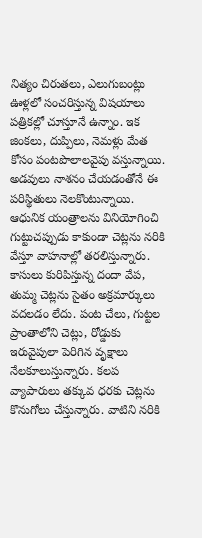నిత్యం చిరుతలు, ఎలుగుబంట్లు ఊళ్లలో సంచరిస్తున్న విషయాలు పత్రికల్లో చూస్తూనే ఉన్నాం. ఇక జింకలు, దుప్పిలు, నెమళ్లు మేత కోసం పంటపొలాలవైపు వస్తున్నాయి. అడవులు నాశనం చేయడంతోనే ఈ పరిస్థితులు నెలకొంటున్నాయి. ఆధునిక యంత్రాలను వినియోగించి గుట్టుచప్పుడు కాకుండా చెట్లను నరికి వేస్తూ వాహనాల్లో తరలిస్తున్నారు. కాసులు కురిపిస్తున్న దందా వేప, తుమ్మ చెట్లను సైతం అక్రమార్కులు వదలడం లేదు. పంట చేలు, గుట్టల ప్రాంతాలోని చెట్లు, రోడ్డుకు ఇరువైపులా పెరిగిన వృక్షాలు నేలకూలుస్తున్నారు. కలప వ్యాపారులు తక్కువ ధరకు చెట్లను కొనుగోలు చేస్తున్నారు. వాటిని నరికి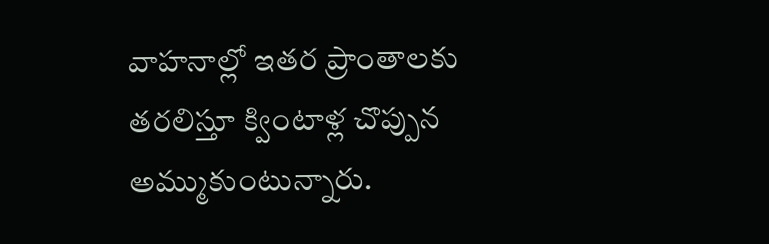వాహనాల్లో ఇతర ప్రాంతాలకు తరలిస్తూ క్వింటాళ్ల చొప్పున అమ్ముకుంటున్నారు.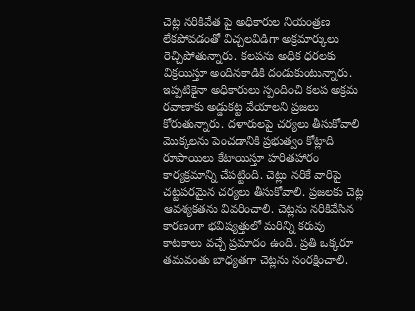చెట్ల నరికివేత పై అధికారుల నియంత్రణ లేకపోవడంతో విచ్చలవిడిగా అక్రమార్కులు రెచ్చిపోతున్నారు. కలపను అధిక ధరలకు విక్రయిస్తూ అందినకాడికి దండుకుంటున్నారు. ఇప్పటికైనా అధికారులు స్పందించి కలప అక్రమ రవాణాకు అడ్డుకట్ట వేయాలని ప్రజలు కోరుతున్నారు. దళారులపై చర్యలు తీసుకోవాలి మొక్కలను పెంచడానికి ప్రభుత్వం కోట్లాది రూపాయిలు కేటాయిస్తూ హరితహారం కార్యక్రమాన్ని చేపట్టింది. చెట్లు నరికే వారిపై చట్టపరమైన చర్యలు తీసుకోవాలి. ప్రజలకు చెట్ల ఆవశ్యకతను వివరించాలి. చెట్లను నరికివేసిన కారణంగా భవిష్యత్తులో మరిన్ని కరువు కాటకాలు వచ్చే ప్రమాదం ఉంది. ప్రతి ఒక్కరూ తమవంతు బాధ్యతగా చెట్లను సంరక్షించాలి.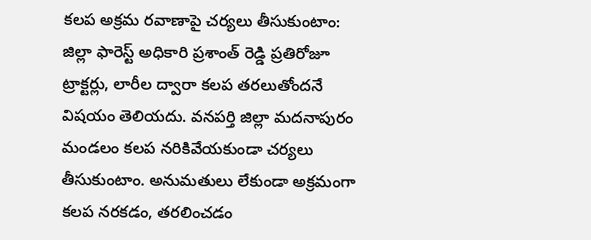కలప అక్రమ రవాణాపై చర్యలు తీసుకుంటాం: జిల్లా ఫారెస్ట్ అధికారి ప్రశాంత్ రెడ్డి ప్రతిరోజూ ట్రాక్టర్లు, లారీల ద్వారా కలప తరలుతోందనే విషయం తెలియదు. వనపర్తి జిల్లా మదనాపురం మండలం కలప నరికివేయకుండా చర్యలు తీసుకుంటాం. అనుమతులు లేకుండా అక్రమంగా కలప నరకడం, తరలించడం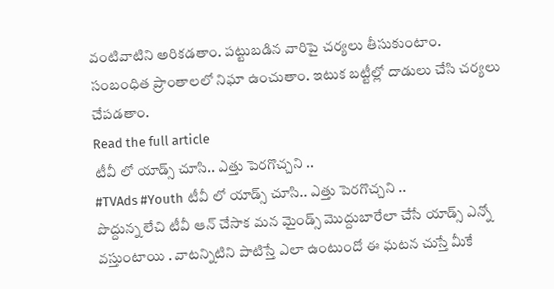వంటివాటిని అరికడతాం. పట్టుబడిన వారిపై చర్యలు తీసుకుంటాం. సంబంధిత ప్రాంతాలలో నిఘా ఉంచుతాం. ఇటుక బట్టీల్లో దాడులు చేసి చర్యలు చేపడతాం.
Read the full article
టీవీ లో యాడ్స్ చూసి.. ఎత్తు పెరగొచ్చని ..
#TVAds #Youth టీవీ లో యాడ్స్ చూసి.. ఎత్తు పెరగొచ్చని ..
పొద్దున్న లేచి టీవీ ఆన్ చేసాక మన మైండ్స్ మొద్దుబారేలా చేసే యాడ్స్ ఎన్నో వస్తుంటాయి . వాటన్నిటిని పాటిస్తే ఎలా ఉంటుందో ఈ ఘటన చుస్తే మీకే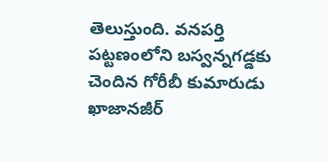తెలుస్తుంది. వనపర్తి పట్టణంలోని బస్వన్నగడ్డకు చెందిన గోరీబీ కుమారుడు ఖాజానజీర్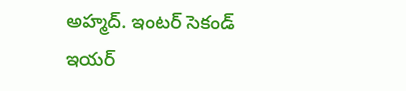అహ్మద్. ఇంటర్ సెకండ్ ఇయర్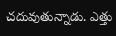చదువుతున్నాడు. ఎత్తు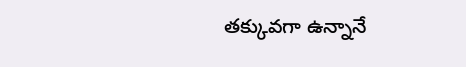తక్కువగా ఉన్నానే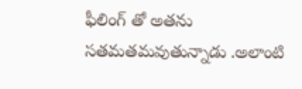ఫీలింగ్ తో అతను సతమతమవుతున్నాడు .అలాంటి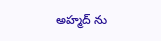అహ్మద్ ను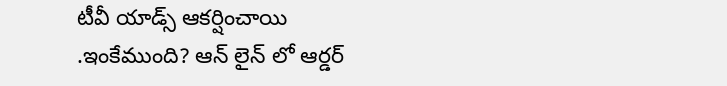టీవీ యాడ్స్ ఆకర్షించాయి .ఇంకేముంది? ఆన్ లైన్ లో ఆర్డర్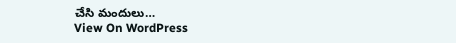చేసి మందులు…
View On WordPress